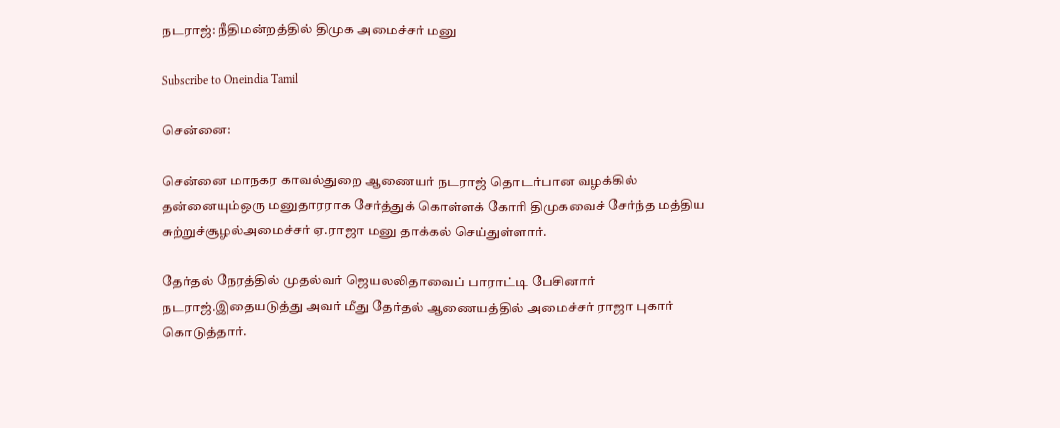நடராஜ்: நீதிமன்றத்தில் திமுக அமைச்சர் மனு

Subscribe to Oneindia Tamil

சென்னை:

சென்னை மாநகர காவல்துறை ஆணையர் நடராஜ் தொடர்பான வழக்கில் தன்னையும்ஒரு மனுதாரராக சேர்த்துக் கொள்ளக் கோரி திமுகவைச் சேர்ந்த மத்திய சுற்றுச்சூழல்அமைச்சர் ஏ.ராஜா மனு தாக்கல் செய்துள்ளார்.

தேர்தல் நேரத்தில் முதல்வர் ஜெயலலிதாவைப் பாராட்டி பேசினார் நடராஜ்.இதையடுத்து அவர் மீது தேர்தல் ஆணையத்தில் அமைச்சர் ராஜா புகார் கொடுத்தார்.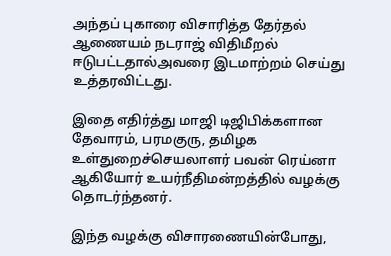அந்தப் புகாரை விசாரித்த தேர்தல் ஆணையம் நடராஜ் விதிமீறல் ஈடுபட்டதால்அவரை இடமாற்றம் செய்து உத்தரவிட்டது.

இதை எதிர்த்து மாஜி டிஜிபிக்களான தேவாரம், பரமகுரு, தமிழக உள்துறைச்செயலாளர் பவன் ரெய்னா ஆகியோர் உயர்நீதிமன்றத்தில் வழக்கு தொடர்ந்தனர்.

இந்த வழக்கு விசாரணையின்போது,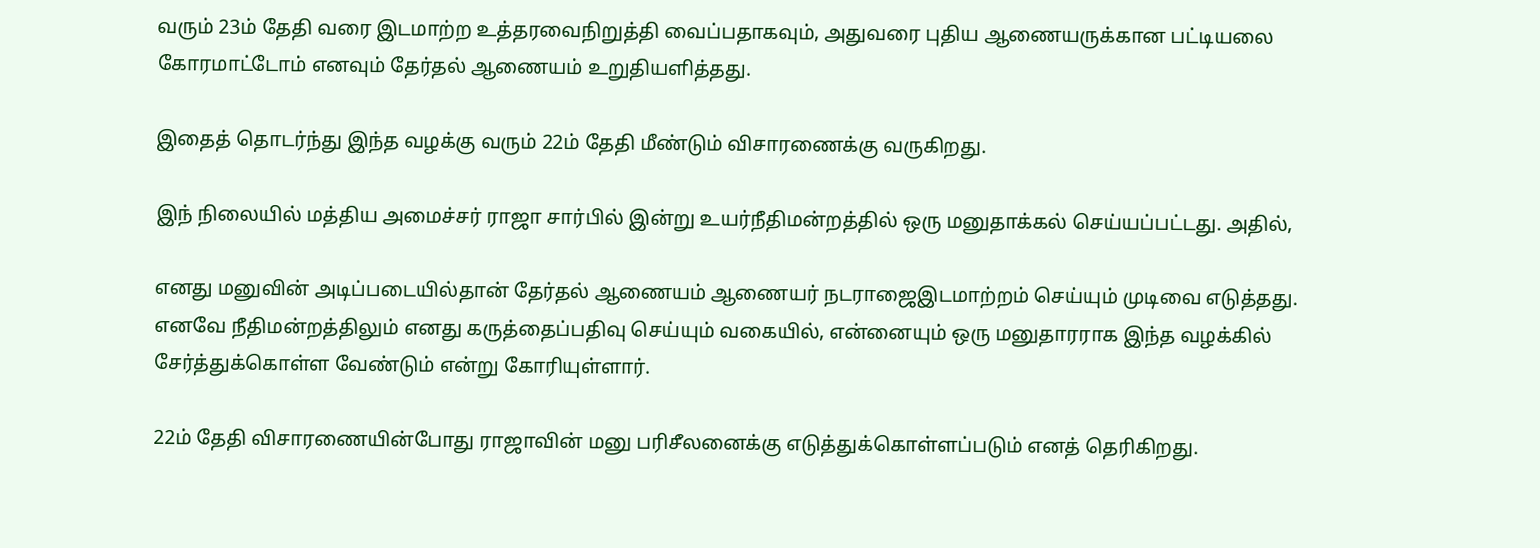வரும் 23ம் தேதி வரை இடமாற்ற உத்தரவைநிறுத்தி வைப்பதாகவும், அதுவரை புதிய ஆணையருக்கான பட்டியலை கோரமாட்டோம் எனவும் தேர்தல் ஆணையம் உறுதியளித்தது.

இதைத் தொடர்ந்து இந்த வழக்கு வரும் 22ம் தேதி மீண்டும் விசாரணைக்கு வருகிறது.

இந் நிலையில் மத்திய அமைச்சர் ராஜா சார்பில் இன்று உயர்நீதிமன்றத்தில் ஒரு மனுதாக்கல் செய்யப்பட்டது. அதில்,

எனது மனுவின் அடிப்படையில்தான் தேர்தல் ஆணையம் ஆணையர் நடராஜைஇடமாற்றம் செய்யும் முடிவை எடுத்தது. எனவே நீதிமன்றத்திலும் எனது கருத்தைப்பதிவு செய்யும் வகையில், என்னையும் ஒரு மனுதாரராக இந்த வழக்கில் சேர்த்துக்கொள்ள வேண்டும் என்று கோரியுள்ளார்.

22ம் தேதி விசாரணையின்போது ராஜாவின் மனு பரிசீலனைக்கு எடுத்துக்கொள்ளப்படும் எனத் தெரிகிறது.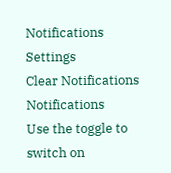Notifications
Settings
Clear Notifications
Notifications
Use the toggle to switch on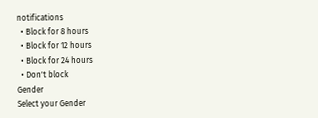notifications
  • Block for 8 hours
  • Block for 12 hours
  • Block for 24 hours
  • Don't block
Gender
Select your Gender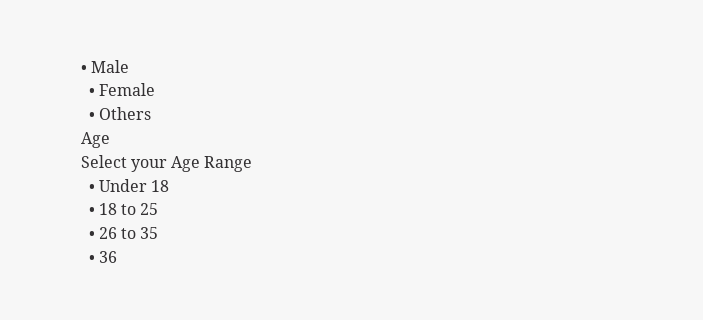• Male
  • Female
  • Others
Age
Select your Age Range
  • Under 18
  • 18 to 25
  • 26 to 35
  • 36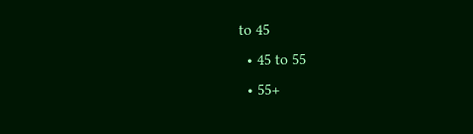to 45
  • 45 to 55
  • 55+